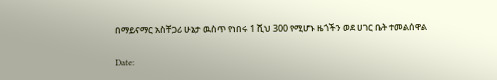በማይናማር አስቸጋሪ ሁኔታ ዉስጥ የነበሩ 1 ሺህ 300 የሚሆኑ ዜጎችን ወደ ሀገር ቤት ተመልሰዋል

Date: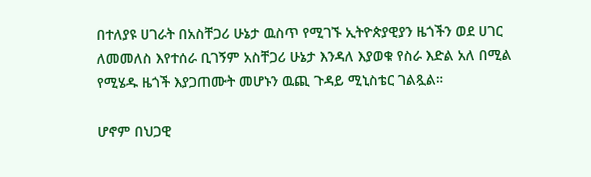በተለያዩ ሀገራት በአስቸጋሪ ሁኔታ ዉስጥ የሚገኙ ኢትዮጵያዊያን ዜጎችን ወደ ሀገር ለመመለስ እየተሰራ ቢገኝም አስቸጋሪ ሁኔታ እንዳለ እያወቁ የስራ እድል አለ በሚል የሚሄዱ ዜጎች እያጋጠሙት መሆኑን ዉጪ ጉዳይ ሚኒስቴር ገልጿል።

ሆኖም በህጋዊ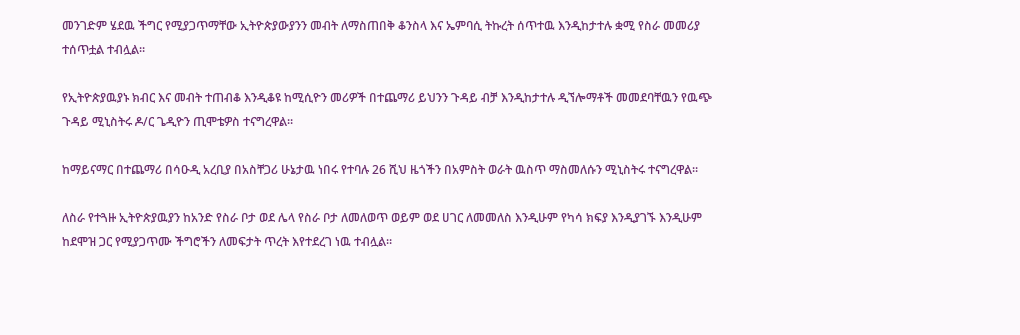መንገድም ሄደዉ ችግር የሚያጋጥማቸው ኢትዮጵያውያንን መብት ለማስጠበቅ ቆንስላ እና ኤምባሲ ትኩረት ሰጥተዉ እንዲከታተሉ ቋሚ የስራ መመሪያ ተሰጥቷል ተብሏል።

የኢትዮጵያዉያኑ ክብር እና መብት ተጠብቆ እንዲቆዩ ከሚሲዮን መሪዎች በተጨማሪ ይህንን ጉዳይ ብቻ እንዲከታተሉ ዲኘሎማቶች መመደባቸዉን የዉጭ ጉዳይ ሚኒስትሩ ዶ/ር ጌዲዮን ጢሞቴዎስ ተናግረዋል።

ከማይናማር በተጨማሪ በሳዑዲ አረቢያ በአስቸጋሪ ሁኔታዉ ነበሩ የተባሉ 26 ሺህ ዜጎችን በአምስት ወራት ዉስጥ ማስመለሱን ሚኒስትሩ ተናግረዋል።

ለስራ የተጓዙ ኢትዮጵያዉያን ከአንድ የስራ ቦታ ወደ ሌላ የስራ ቦታ ለመለወጥ ወይም ወደ ሀገር ለመመለስ እንዲሁም የካሳ ክፍያ እንዲያገኙ እንዲሁም ከደሞዝ ጋር የሚያጋጥሙ ችግሮችን ለመፍታት ጥረት እየተደረገ ነዉ ተብሏል።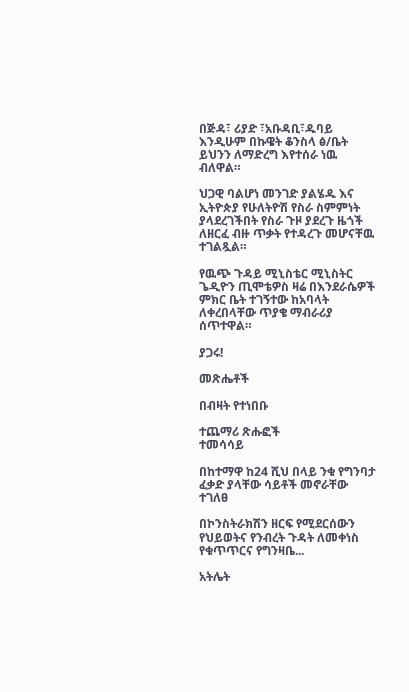በጅዳ፣ ሪያድ ፣አቡዳቢ፣ዱባይ እንዲሁም በኩዌት ቆንስላ ፅ/ቤት ይህንን ለማድረግ እየተሰራ ነዉ ብለዋል።

ህጋዊ ባልሆነ መንገድ ያልሄዱ እና ኢትዮጵያ የሁለትዮሽ የስራ ስምምነት ያላደረገችበት የስራ ጉዞ ያደረጉ ዜጎች ለዘርፈ ብዙ ጥቃት የተዳረጉ መሆናቸዉ ተገልጿል።

የዉጭ ጉዳይ ሚኒስቴር ሚኒስትር ጌዲዮን ጢሞቴዎስ ዛሬ በእንደራሴዎች ምክር ቤት ተገኝተው ከአባላት ለቀረበላቸው ጥያቄ ማብራሪያ ሰጥተዋል።

ያጋሩ!

መጽሔቶች

በብዛት የተነበቡ

ተጨማሪ ጽሑፎች
ተመሳሳይ

በከተማዋ ከ24 ሺህ በላይ ንቁ የግንባታ ፈቃድ ያላቸው ሳይቶች መኖራቸው ተገለፀ

በኮንስትራክሽን ዘርፍ የሚደርሰውን የህይወትና የንብረት ጉዳት ለመቀነስ የቁጥጥርና የግንዛቤ...

አትሌት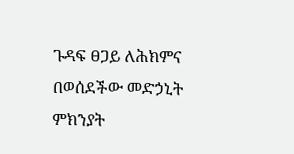ጉዳፍ ፀጋይ ለሕክምና በወሰደችው መድኃኒት ምክንያት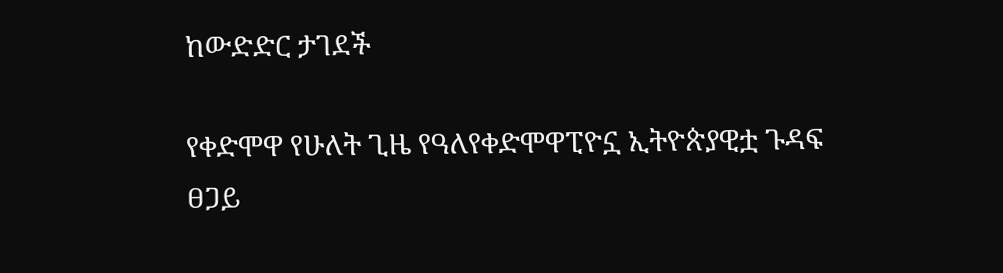ከውድድር ታገደች

የቀድሞዋ የሁለት ጊዜ የዓለየቀድሞዋፒዮኗ ኢትዮጵያዊቷ ጉዳፍ ፀጋይ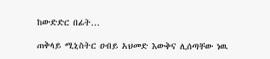ከውድድር በፊት...

ጠቅላይ ሚኒስትር ዐብይ አህመድ እውቅና ሊሰጣቸው ነዉ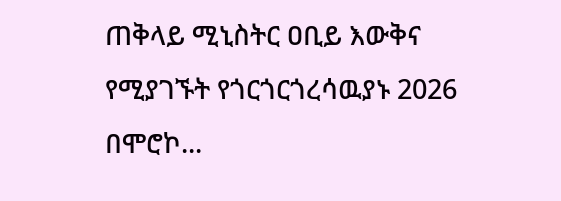ጠቅላይ ሚኒስትር ዐቢይ እውቅና የሚያገኙት የጎርጎርጎረሳዉያኑ 2026 በሞሮኮ...